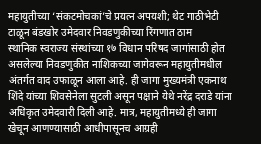महायुतीच्या ‘संकटमोचकां’चे प्रयत्न अपयशी; थेट गाठीभेटी टाळून बंडखोर उमेदवार निवडणुकीच्या रिंगणात ठाम
स्थानिक स्वराज्य संस्थांच्या १७ विधान परिषद जागांसाठी होत असलेल्या निवडणुकीत नाशिकच्या जागेवरून महायुतीमधील अंतर्गत वाद उफाळून आला आहे. ही जागा मुख्यमंत्री एकनाथ शिंदे यांच्या शिवसेनेला सुटली असून पक्षाने येथे नरेंद्र दराडे यांना अधिकृत उमेदवारी दिली आहे. मात्र, महायुतीमध्ये ही जागा खेचून आणण्यासाठी आधीपासूनच आग्रही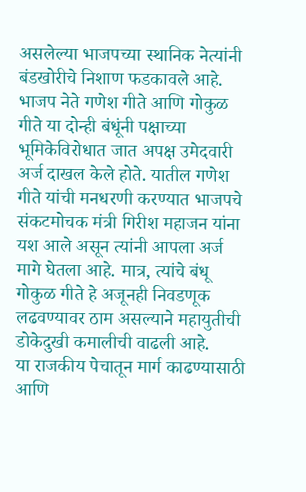असलेल्या भाजपच्या स्थानिक नेत्यांनी बंडखोरीचे निशाण फडकावले आहे. भाजप नेते गणेश गीते आणि गोकुळ गीते या दोन्ही बंधूंनी पक्षाच्या भूमिकेविरोधात जात अपक्ष उमेदवारी अर्ज दाखल केले होते. यातील गणेश गीते यांची मनधरणी करण्यात भाजपचे संकटमोचक मंत्री गिरीश महाजन यांना यश आले असून त्यांनी आपला अर्ज मागे घेतला आहे. मात्र, त्यांचे बंधू गोकुळ गीते हे अजूनही निवडणूक लढवण्यावर ठाम असल्याने महायुतीची डोकेदुखी कमालीची वाढली आहे.
या राजकीय पेचातून मार्ग काढण्यासाठी आणि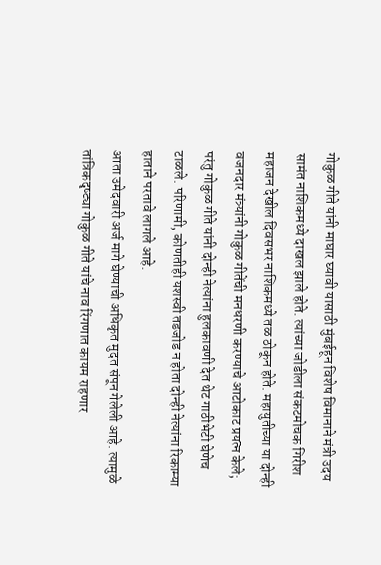गोकुळ गीते यांनी माघार घ्यावी यासाठी मुंबईहून विशेष विमानाने मंत्री उदय सामंत नाशिकमध्ये दाखल झाले होते. त्यांच्या जोडीला संकटमोचक गिरीश महाजन देखील दिवसभर नाशिकमध्ये तळ ठोकून होते. महायुतीच्या या दोन्ही वजनदार मंत्र्यांनी गोकुळ गीतेंची मनधरणी करण्याचे आटोकाट प्रयत्न केले; परंतु गोकुळ गीते यांनी दोन्ही नेत्यांना हुलकावणी देत थेट गाठीभेटी घेणेच टाळले. परिणामी, कोणतीही यशस्वी तडजोड न होता दोन्ही नेत्यांना रिकाम्या हाताने परतावे लागले आहे.
आता उमेदवारी अर्ज मागे घेण्याची अधिकृत मुदत संपून गेलेली आहे. त्यामुळे तांत्रिकदृष्ट्या गोकुळ गीते यांचे नाव रिंगणात कायम राहणार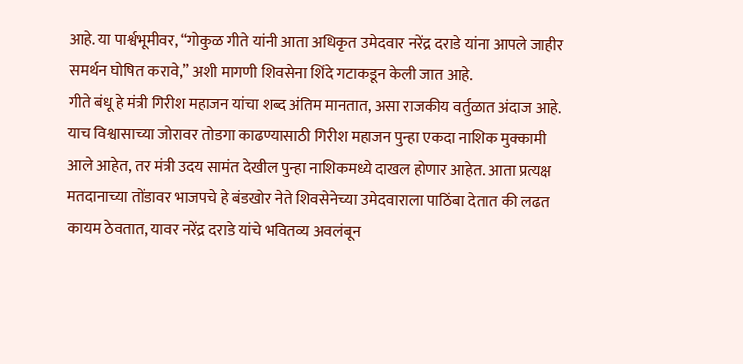आहे. या पार्श्वभूमीवर, “गोकुळ गीते यांनी आता अधिकृत उमेदवार नरेंद्र दराडे यांना आपले जाहीर समर्थन घोषित करावे,” अशी मागणी शिवसेना शिंदे गटाकडून केली जात आहे.
गीते बंधू हे मंत्री गिरीश महाजन यांचा शब्द अंतिम मानतात, असा राजकीय वर्तुळात अंदाज आहे. याच विश्वासाच्या जोरावर तोडगा काढण्यासाठी गिरीश महाजन पुन्हा एकदा नाशिक मुक्कामी आले आहेत, तर मंत्री उदय सामंत देखील पुन्हा नाशिकमध्ये दाखल होणार आहेत. आता प्रत्यक्ष मतदानाच्या तोंडावर भाजपचे हे बंडखोर नेते शिवसेनेच्या उमेदवाराला पाठिंबा देतात की लढत कायम ठेवतात, यावर नरेंद्र दराडे यांचे भवितव्य अवलंबून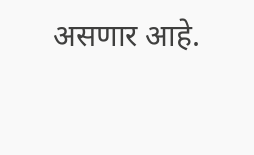असणार आहे.